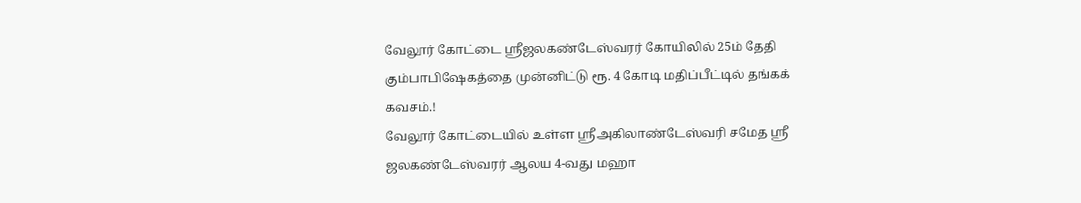வேலூர் கோட்டை ஸ்ரீஜலகண்டேஸ்வரர் கோயிலில் 25ம் தேதி கும்பாபிஷேகத்தை முன்னிட்டு ரூ. 4 கோடி மதிப்பீட்டில் தங்கக் கவசம்.!
வேலூர் கோட்டையில் உள்ள ஸ்ரீஅகிலாண்டேஸ்வரி சமேத ஸ்ரீ ஜலகண்டேஸ்வரர் ஆலய 4-வது மஹா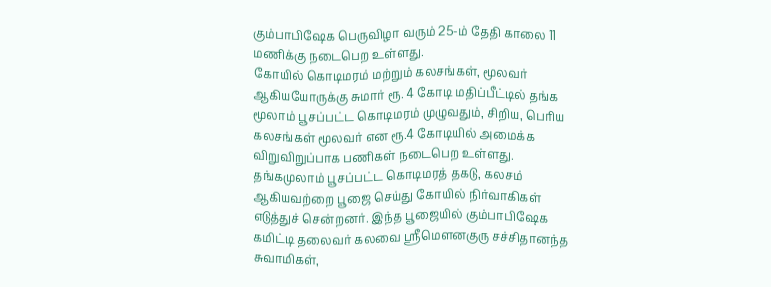கும்பாபிஷேக பெருவிழா வரும் 25-ம் தேதி காலை 11 மணிக்கு நடைபெற உள்ளது.
கோயில் கொடிமரம் மற்றும் கலசங்கள், மூலவர் ஆகியயோருக்கு சுமார் ரூ. 4 கோடி மதிப்பீட்டில் தங்க மூலாம் பூசப்பட்ட கொடிமரம் முழுவதும், சிறிய, பெரிய கலசங்கள் மூலவர் என ரூ.4 கோடியில் அமைக்க விறுவிறுப்பாக பணிகள் நடைபெற உள்ளது. தங்கமுலாம் பூசப்பட்ட கொடிமரத் தகடு, கலசம் ஆகியவற்றை பூஜை செய்து கோயில் நிர்வாகிகள் எடுத்துச் சென்றனர். இந்த பூஜையில் கும்பாபிஷேக கமிட்டி தலைவர் கலவை ஶ்ரீமௌனகுரு சச்சிதானந்த சுவாமிகள்,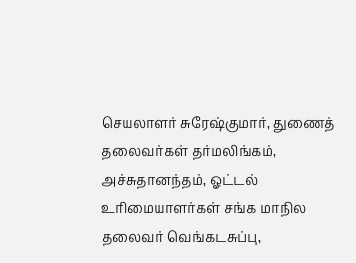செயலாளர் சுரேஷ்குமார், துணைத் தலைவர்கள் தர்மலிங்கம், அச்சுதானந்தம், ஓட்டல் உரிமையாளர்கள் சங்க மாநில தலைவர் வெங்கடசுப்பு,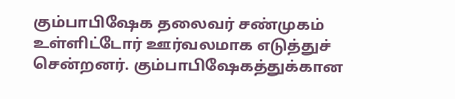கும்பாபிஷேக தலைவர் சண்முகம் உள்ளிட்டோர் ஊர்வலமாக எடுத்துச் சென்றனர். கும்பாபிஷேகத்துக்கான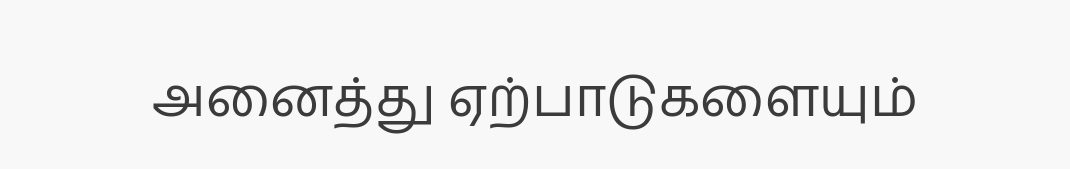அனைத்து ஏற்பாடுகளையும்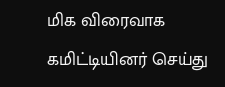மிக விரைவாக கமிட்டியினர் செய்து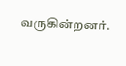வருகின்றனர்.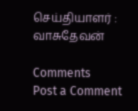செய்தியாளர் : வாசுதேவன்

Comments
Post a Comment